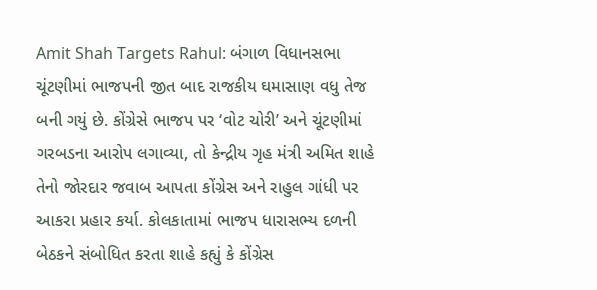Amit Shah Targets Rahul: બંગાળ વિધાનસભા ચૂંટણીમાં ભાજપની જીત બાદ રાજકીય ઘમાસાણ વધુ તેજ બની ગયું છે. કોંગ્રેસે ભાજપ પર ‘વોટ ચોરી’ અને ચૂંટણીમાં ગરબડના આરોપ લગાવ્યા, તો કેન્દ્રીય ગૃહ મંત્રી અમિત શાહે તેનો જોરદાર જવાબ આપતા કોંગ્રેસ અને રાહુલ ગાંધી પર આકરા પ્રહાર કર્યા. કોલકાતામાં ભાજપ ધારાસભ્ય દળની બેઠકને સંબોધિત કરતા શાહે કહ્યું કે કોંગ્રેસ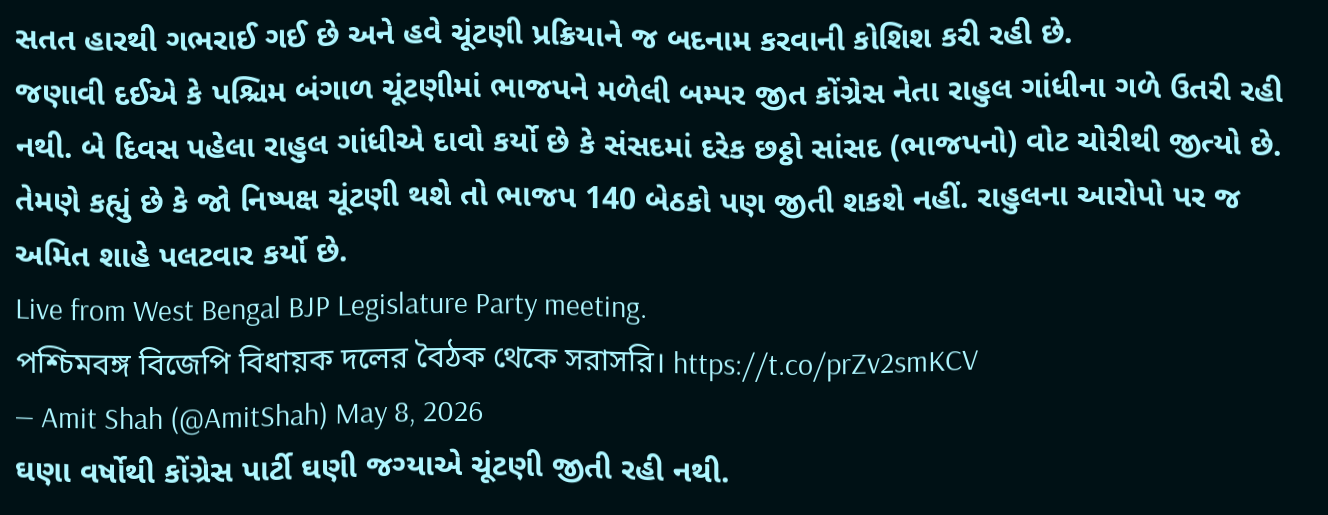સતત હારથી ગભરાઈ ગઈ છે અને હવે ચૂંટણી પ્રક્રિયાને જ બદનામ કરવાની કોશિશ કરી રહી છે.
જણાવી દઈએ કે પશ્ચિમ બંગાળ ચૂંટણીમાં ભાજપને મળેલી બમ્પર જીત કોંગ્રેસ નેતા રાહુલ ગાંધીના ગળે ઉતરી રહી નથી. બે દિવસ પહેલા રાહુલ ગાંધીએ દાવો કર્યો છે કે સંસદમાં દરેક છઠ્ઠો સાંસદ (ભાજપનો) વોટ ચોરીથી જીત્યો છે. તેમણે કહ્યું છે કે જો નિષ્પક્ષ ચૂંટણી થશે તો ભાજપ 140 બેઠકો પણ જીતી શકશે નહીં. રાહુલના આરોપો પર જ અમિત શાહે પલટવાર કર્યો છે.
Live from West Bengal BJP Legislature Party meeting.
পশ্চিমবঙ্গ বিজেপি বিধায়ক দলের বৈঠক থেকে সরাসরি। https://t.co/prZv2smKCV
— Amit Shah (@AmitShah) May 8, 2026
ઘણા વર્ષોથી કોંગ્રેસ પાર્ટી ઘણી જગ્યાએ ચૂંટણી જીતી રહી નથી.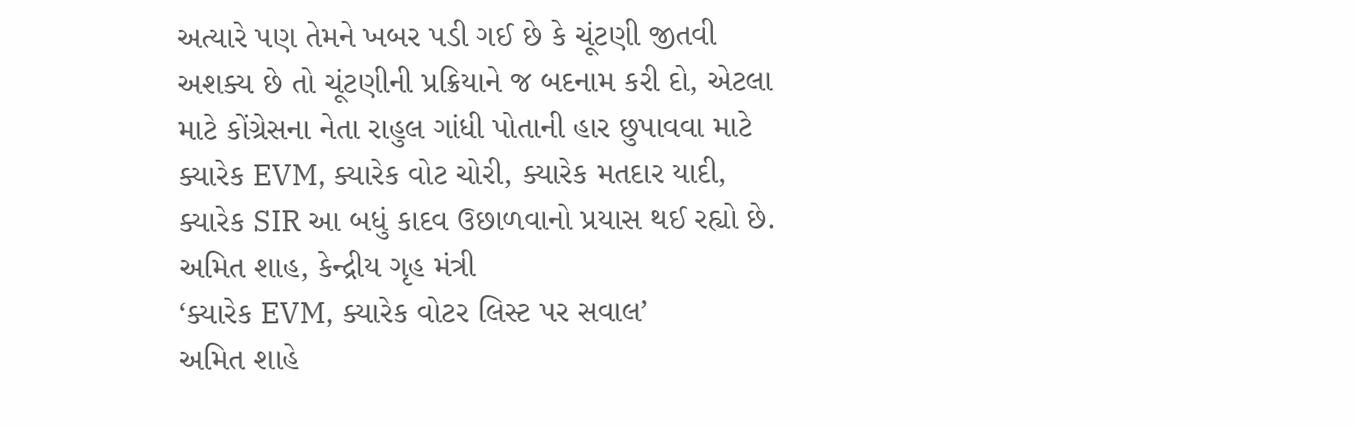અત્યારે પણ તેમને ખબર પડી ગઈ છે કે ચૂંટણી જીતવી અશક્ય છે તો ચૂંટણીની પ્રક્રિયાને જ બદનામ કરી દો, એટલા માટે કોંગ્રેસના નેતા રાહુલ ગાંધી પોતાની હાર છુપાવવા માટે ક્યારેક EVM, ક્યારેક વોટ ચોરી, ક્યારેક મતદાર યાદી, ક્યારેક SIR આ બધું કાદવ ઉછાળવાનો પ્રયાસ થઈ રહ્યો છે.
અમિત શાહ, કેન્દ્રીય ગૃહ મંત્રી
‘ક્યારેક EVM, ક્યારેક વોટર લિસ્ટ પર સવાલ’
અમિત શાહે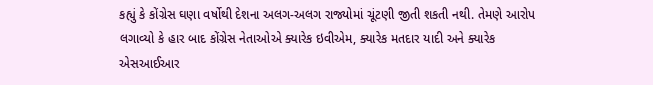કહ્યું કે કોંગ્રેસ ઘણા વર્ષોથી દેશના અલગ-અલગ રાજ્યોમાં ચૂંટણી જીતી શકતી નથી. તેમણે આરોપ લગાવ્યો કે હાર બાદ કોંગ્રેસ નેતાઓએ ક્યારેક ઇવીએમ, ક્યારેક મતદાર યાદી અને ક્યારેક એસઆઈઆર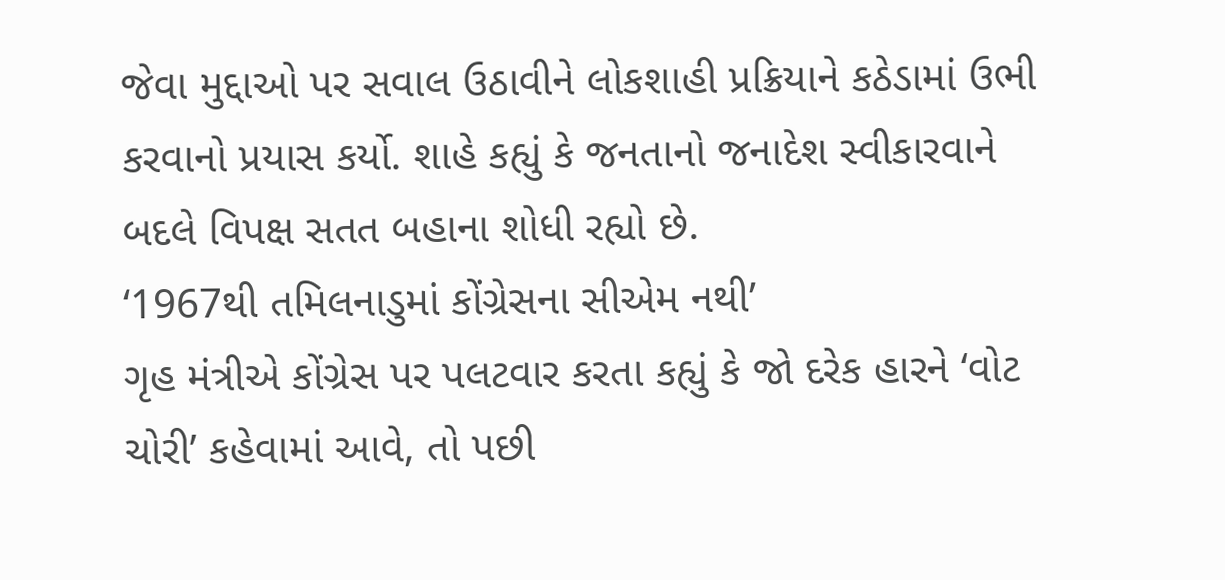જેવા મુદ્દાઓ પર સવાલ ઉઠાવીને લોકશાહી પ્રક્રિયાને કઠેડામાં ઉભી કરવાનો પ્રયાસ કર્યો. શાહે કહ્યું કે જનતાનો જનાદેશ સ્વીકારવાને બદલે વિપક્ષ સતત બહાના શોધી રહ્યો છે.
‘1967થી તમિલનાડુમાં કોંગ્રેસના સીએમ નથી’
ગૃહ મંત્રીએ કોંગ્રેસ પર પલટવાર કરતા કહ્યું કે જો દરેક હારને ‘વોટ ચોરી’ કહેવામાં આવે, તો પછી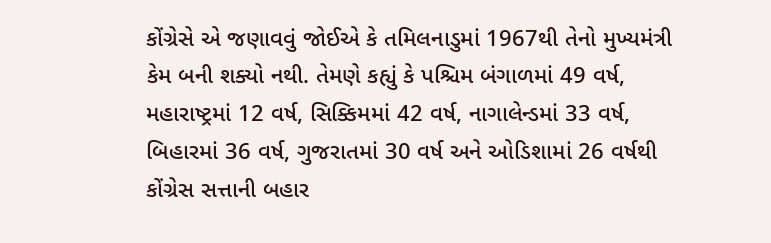કોંગ્રેસે એ જણાવવું જોઈએ કે તમિલનાડુમાં 1967થી તેનો મુખ્યમંત્રી કેમ બની શક્યો નથી. તેમણે કહ્યું કે પશ્ચિમ બંગાળમાં 49 વર્ષ, મહારાષ્ટ્રમાં 12 વર્ષ, સિક્કિમમાં 42 વર્ષ, નાગાલેન્ડમાં 33 વર્ષ, બિહારમાં 36 વર્ષ, ગુજરાતમાં 30 વર્ષ અને ઓડિશામાં 26 વર્ષથી કોંગ્રેસ સત્તાની બહાર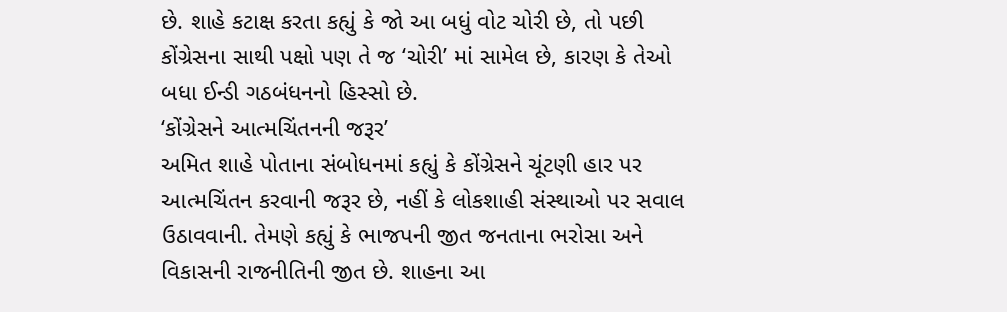છે. શાહે કટાક્ષ કરતા કહ્યું કે જો આ બધું વોટ ચોરી છે, તો પછી કોંગ્રેસના સાથી પક્ષો પણ તે જ ‘ચોરી’ માં સામેલ છે, કારણ કે તેઓ બધા ઈન્ડી ગઠબંધનનો હિસ્સો છે.
‘કોંગ્રેસને આત્મચિંતનની જરૂર’
અમિત શાહે પોતાના સંબોધનમાં કહ્યું કે કોંગ્રેસને ચૂંટણી હાર પર આત્મચિંતન કરવાની જરૂર છે, નહીં કે લોકશાહી સંસ્થાઓ પર સવાલ ઉઠાવવાની. તેમણે કહ્યું કે ભાજપની જીત જનતાના ભરોસા અને વિકાસની રાજનીતિની જીત છે. શાહના આ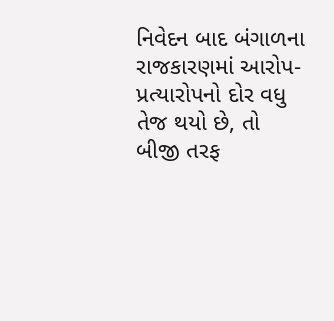નિવેદન બાદ બંગાળના રાજકારણમાં આરોપ-પ્રત્યારોપનો દોર વધુ તેજ થયો છે, તો બીજી તરફ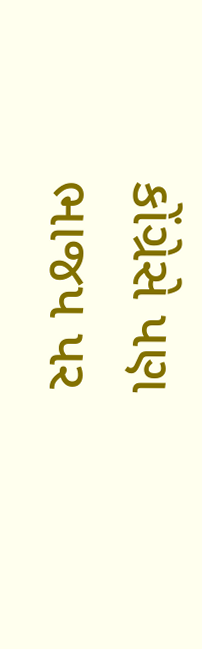કોંગ્રેસે પણ ભાજપ પર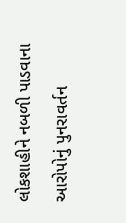લોકશાહીને નબળી પાડવાના આરોપોનું પુનરાવર્તન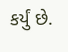કર્યું છે.